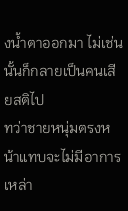งน้ำตาออกมา ไม่เช่นนั้นก็กลายเป็นคนเสียสติไป
ทว่าชายหนุ่มตรงหน้าแทบจะไม่มีอาการเหล่า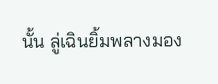นั้น ลู่เฉินยิ้มพลางมอง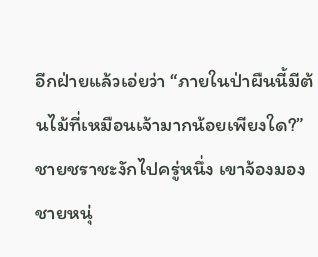อีกฝ่ายแล้วเอ่ยว่า “ภายในป่าผืนนี้มีต้นไม้ที่เหมือนเจ้ามากน้อยเพียงใด?”
ชายชราชะงักไปครู่หนึ่ง เขาจ้องมองชายหนุ่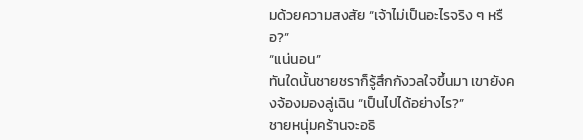มด้วยความสงสัย “เจ้าไม่เป็นอะไรจริง ๆ หรือ?”
“แน่นอน”
ทันใดนั้นชายชราก็รู้สึกกังวลใจขึ้นมา เขายังคงจ้องมองลู่เฉิน “เป็นไปได้อย่างไร?”
ชายหนุ่มคร้านจะอธิ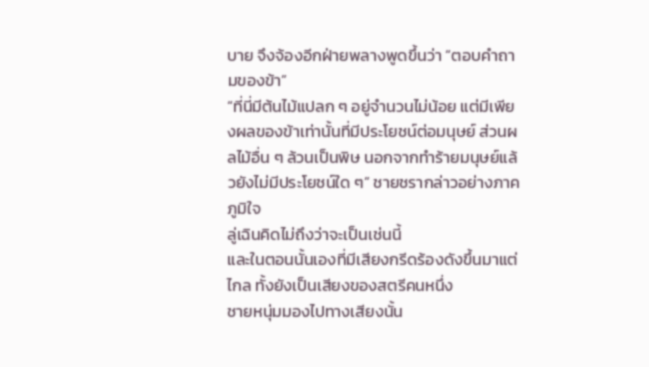บาย จึงจ้องอีกฝ่ายพลางพูดขึ้นว่า “ตอบคำถามของข้า”
“ที่นี่มีต้นไม้แปลก ๆ อยู่จำนวนไม่น้อย แต่มีเพียงผลของข้าเท่านั้นที่มีประโยชน์ต่อมนุษย์ ส่วนผลไม้อื่น ๆ ล้วนเป็นพิษ นอกจากทำร้ายมนุษย์แล้วยังไม่มีประโยชน์ใด ๆ” ชายชรากล่าวอย่างภาคภูมิใจ
ลู่เฉินคิดไม่ถึงว่าจะเป็นเช่นนี้
และในตอนนั้นเองที่มีเสียงกรีดร้องดังขึ้นมาแต่ไกล ทั้งยังเป็นเสียงของสตรีคนหนึ่ง
ชายหนุ่มมองไปทางเสียงนั้น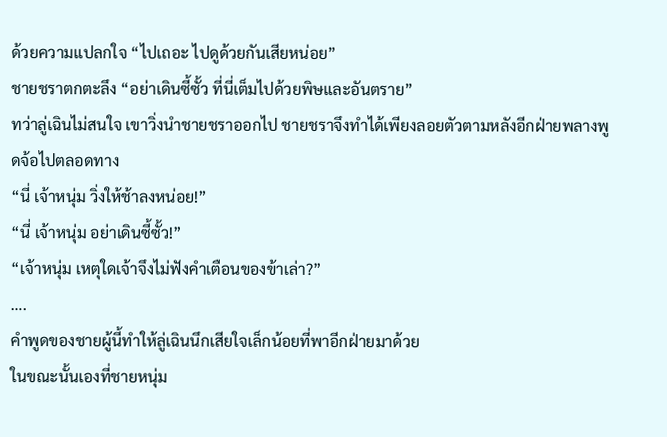ด้วยความแปลกใจ “ไปเถอะ ไปดูด้วยกันเสียหน่อย”
ชายชราตกตะลึง “อย่าเดินซี้ซั้ว ที่นี่เต็มไปด้วยพิษและอันตราย”
ทว่าลู่เฉินไม่สนใจ เขาวิ่งนำชายชราออกไป ชายชราจึงทำได้เพียงลอยตัวตามหลังอีกฝ่ายพลางพูดจ้อไปตลอดทาง
“นี่ เจ้าหนุ่ม วิ่งให้ช้าลงหน่อย!”
“นี่ เจ้าหนุ่ม อย่าเดินซี้ซั้ว!”
“เจ้าหนุ่ม เหตุใดเจ้าจึงไม่ฟังคำเตือนของข้าเล่า?”
….
คำพูดของชายผู้นี้ทำให้ลู่เฉินนึกเสียใจเล็กน้อยที่พาอีกฝ่ายมาด้วย
ในขณะนั้นเองที่ชายหนุ่ม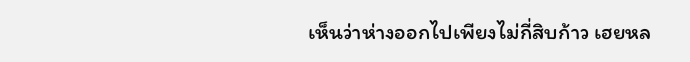เห็นว่าห่างออกไปเพียงไม่กี่สิบก้าว เฮยหล